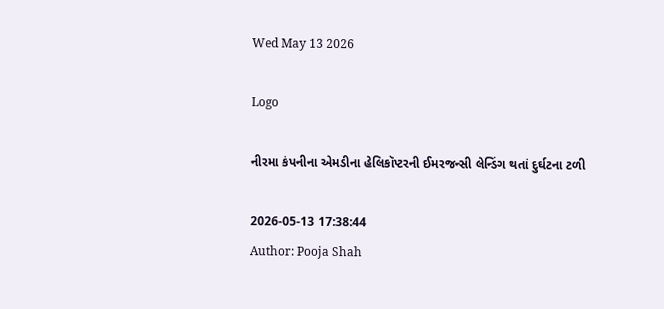Wed May 13 2026

Logo

નીરમા કંપનીના એમડીના હેલિકૉપ્ટરની ઈમરજન્સી લેન્ડિંગ થતાં દુર્ઘટના ટળી

2026-05-13 17:38:44
Author: Pooja Shah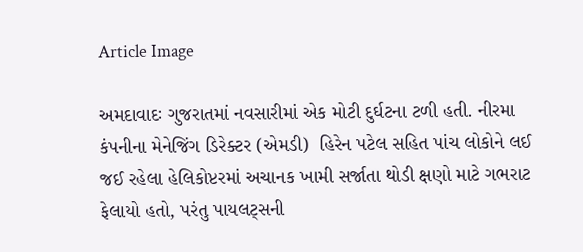Article Image

અમદાવાદઃ ગુજરાતમાં નવસારીમાં એક મોટી દુર્ઘટના ટળી હતી. નીરમા કંપનીના મેનેજિંગ ડિરેક્ટર (એમડી)  હિરેન પટેલ સહિત પાંચ લોકોને લઈ જઈ રહેલા હેલિકોપ્ટરમાં અચાનક ખામી સર્જાતા થોડી ક્ષણો માટે ગભરાટ ફેલાયો હતો, પરંતુ પાયલટ્સની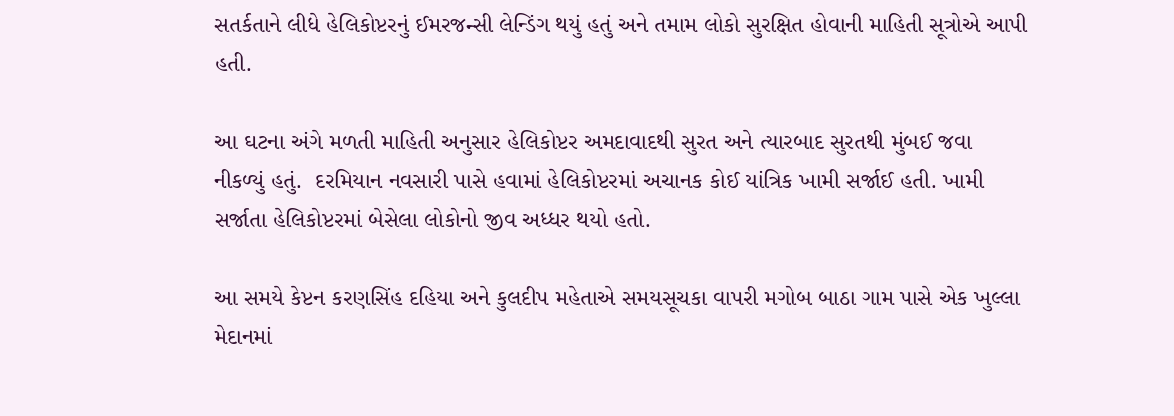સતર્કતાને લીધે હેલિકોપ્ટરનું ઈમરજન્સી લેન્ડિંગ થયું હતું અને તમામ લોકો સુરક્ષિત હોવાની માહિતી સૂત્રોએ આપી હતી.

આ ઘટના અંગે મળતી માહિતી અનુસાર હેલિકોપ્ટર અમદાવાદથી સુરત અને ત્યારબાદ સુરતથી મુંબઈ જવા નીકળ્યું હતું.  દરમિયાન નવસારી પાસે હવામાં હેલિકોપ્ટરમાં અચાનક કોઈ યાંત્રિક ખામી સર્જાઈ હતી. ખામી સર્જાતા હેલિકોપ્ટરમાં બેસેલા લોકોનો જીવ અધ્ધર થયો હતો.

આ સમયે કેપ્ટન કરણસિંહ દહિયા અને કુલદીપ મહેતાએ સમયસૂચકા વાપરી મગોબ બાઠા ગામ પાસે એક ખુલ્લા મેદાનમાં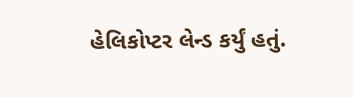હેલિકોપ્ટર લેન્ડ કર્યું હતું.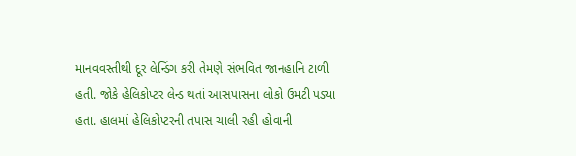માનવવસ્તીથી દૂર લેન્ડિંગ કરી તેમણે સંભવિત જાનહાનિ ટાળી હતી. જોકે હેલિકોપ્ટર લેન્ડ થતાં આસપાસના લોકો ઉમટી પડ્યા હતા. હાલમાં હેલિકોપ્ટરની તપાસ ચાલી રહી હોવાની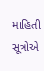માહિતી સૂત્રોએ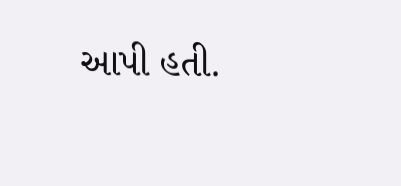આપી હતી.